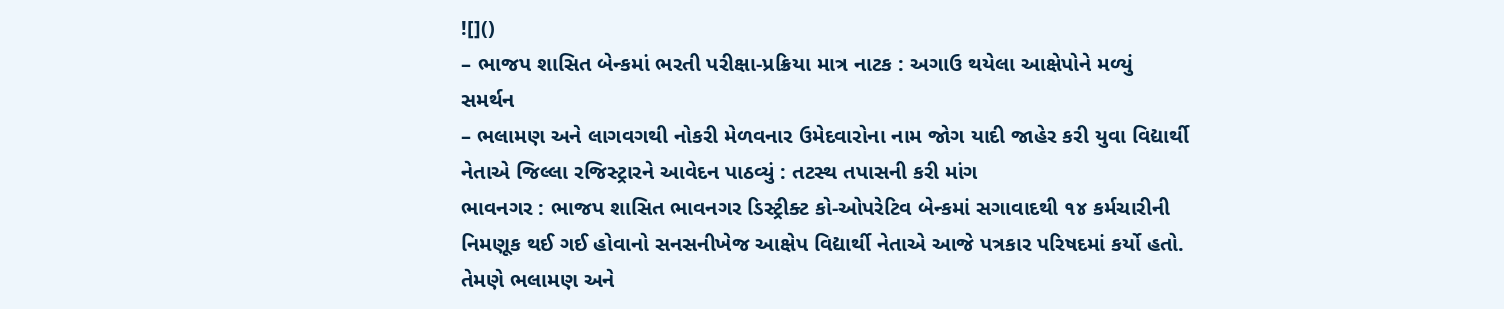![]()
– ભાજપ શાસિત બેન્કમાં ભરતી પરીક્ષા-પ્રક્રિયા માત્ર નાટક : અગાઉ થયેલા આક્ષેપોને મળ્યું સમર્થન
– ભલામણ અને લાગવગથી નોકરી મેળવનાર ઉમેદવારોના નામ જોગ યાદી જાહેર કરી યુવા વિદ્યાર્થી નેતાએ જિલ્લા રજિસ્ટ્રારને આવેદન પાઠવ્યું : તટસ્થ તપાસની કરી માંગ
ભાવનગર : ભાજપ શાસિત ભાવનગર ડિસ્ટ્રીક્ટ કો-ઓપરેટિવ બેન્કમાં સગાવાદથી ૧૪ કર્મચારીની નિમણૂક થઈ ગઈ હોવાનો સનસનીખેજ આક્ષેપ વિદ્યાર્થી નેતાએ આજે પત્રકાર પરિષદમાં કર્યો હતો. તેમણે ભલામણ અને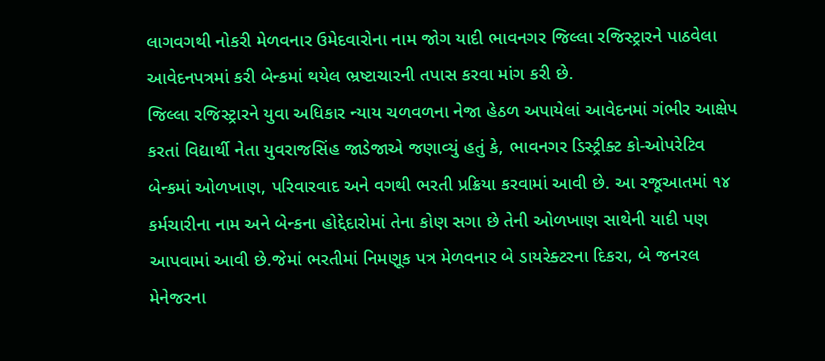લાગવગથી નોકરી મેળવનાર ઉમેદવારોના નામ જોગ યાદી ભાવનગર જિલ્લા રજિસ્ટ્રારને પાઠવેલા આવેદનપત્રમાં કરી બેન્કમાં થયેલ ભ્રષ્ટાચારની તપાસ કરવા માંગ કરી છે.
જિલ્લા રજિસ્ટ્રારને યુવા અધિકાર ન્યાય ચળવળના નેજા હેઠળ અપાયેલાં આવેદનમાં ગંભીર આક્ષેપ કરતાં વિદ્યાર્થી નેતા યુવરાજસિંહ જાડેજાએ જણાવ્યું હતું કે, ભાવનગર ડિસ્ટ્રીક્ટ કો-ઓપરેટિવ બેન્કમાં ઓળખાણ, પરિવારવાદ અને વગથી ભરતી પ્રક્રિયા કરવામાં આવી છે. આ રજૂઆતમાં ૧૪ કર્મચારીના નામ અને બેન્કના હોદ્દેદારોમાં તેના કોણ સગા છે તેની ઓળખાણ સાથેની યાદી પણ આપવામાં આવી છે.જેમાં ભરતીમાં નિમણૂક પત્ર મેળવનાર બે ડાયરેક્ટરના દિકરા, બે જનરલ મેનેજરના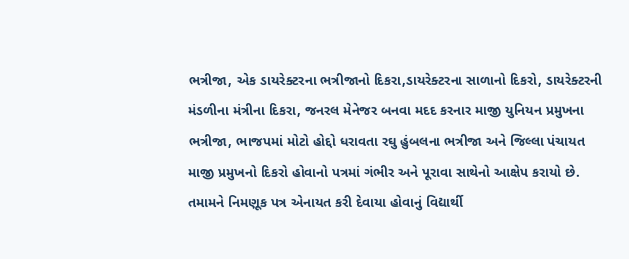ભત્રીજા, એક ડાયરેક્ટરના ભત્રીજાનો દિકરા,ડાયરેક્ટરના સાળાનો દિકરો, ડાયરેક્ટરની મંડળીના મંત્રીના દિકરા, જનરલ મેનેજર બનવા મદદ કરનાર માજી યુનિયન પ્રમુખના ભત્રીજા, ભાજપમાં મોટો હોદ્દો ધરાવતા રઘુ હુંબલના ભત્રીજા અને જિલ્લા પંચાયત માજી પ્રમુખનો દિકરો હોવાનો પત્રમાં ગંભીર અને પૂરાવા સાથેનો આક્ષેપ કરાયો છે. તમામને નિમણૂક પત્ર એનાયત કરી દેવાયા હોવાનું વિદ્યાર્થી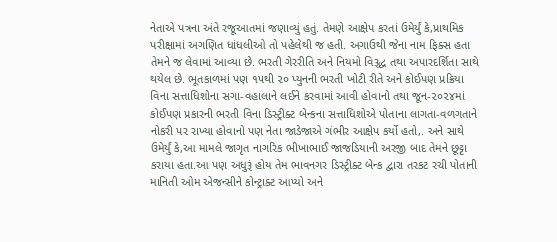નેતાએ પત્રના અંતે રજૂઆતમાં જણાવ્યું હતું. તેમણે આક્ષેપ કરતાં ઉમેર્યું કે,પ્રાથમિક પરીક્ષામાં અગણિત ધાંધલીઓ તો પહેલેથી જ હતી. અગાઉથી જેના નામ ફિક્સ હતા તેમને જ લેવામાં આવ્યા છે. ભરતી ગેરરીતિ અને નિયમો વિરૂદ્ધ તથા અપારદર્શિતા સાથે થયેલ છે. ભૂતકાળમાં પણ ૧૫થી ૨૦ પ્યુનની ભરતી ખોટી રીતે અને કોઈપણ પ્રક્રિયા વિના સત્તાધિશોના સગા-વહાલાને લઈને કરવામાં આવી હોવાનો તથા જૂન-૨૦૨૪માં કોઈપણ પ્રકારની ભરતી વિના ડિસ્ટ્રીક્ટ બેન્કના સત્તાધિશોએ પોતાના લાગતા-વળગતાને નોકરી પર રાખ્યા હોવાનો પણ નેતા જાડેજાએ ગંભીર આક્ષેપ કર્યો હતો,. અને સાથે ઉમેર્યું કે,આ મામલે જાગૃત નાગરિક ભીખાભાઈ જાજડિયાની અરજી બાદ તેમને છૂટ્ટા કરાયા હતા.આ પણ અધુરૂં હોય તેમ ભાવનગર ડિસ્ટ્રીક્ટ બેન્ક દ્વારા તરકટ રચી પોતાની માનિતી ઓમ એજન્સીને કોન્ટ્રાક્ટ આપ્યો અને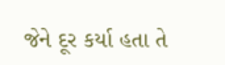જેને દૂર કર્યા હતા તે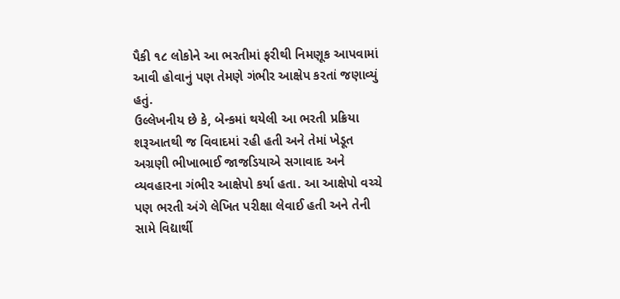પૈકી ૧૮ લોકોને આ ભરતીમાં ફરીથી નિમણૂક આપવામાં આવી હોવાનું પણ તેમણે ગંભીર આક્ષેપ કરતાં જણાવ્યું હતું.
ઉલ્લેખનીય છે કે, બેન્કમાં થયેલી આ ભરતી પ્રક્રિયા શરૂઆતથી જ વિવાદમાં રહી હતી અને તેમાં ખેડૂત અગ્રણી ભીખાભાઈ જાજડિયાએ સગાવાદ અને વ્યવહારના ગંભીર આક્ષેપો કર્યા હતા. આ આક્ષેપો વચ્ચે પણ ભરતી અંગે લેખિત પરીક્ષા લેવાઈ હતી અને તેની સામે વિદ્યાર્થી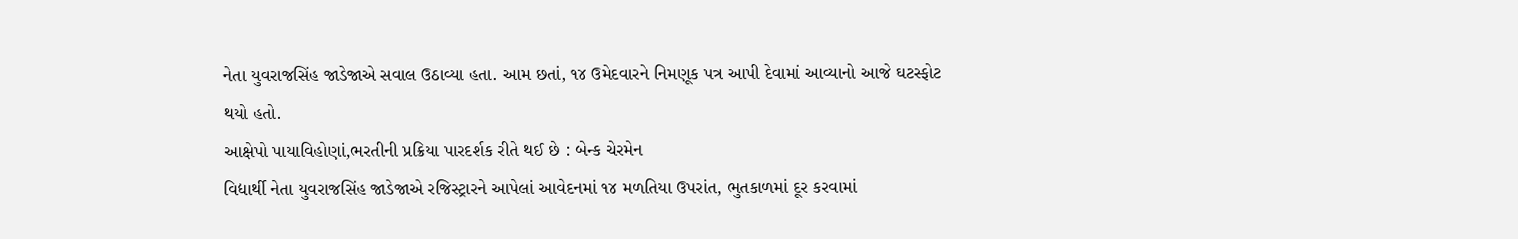નેતા યુવરાજસિંહ જાડેજાએ સવાલ ઉઠાવ્યા હતા. આમ છતાં, ૧૪ ઉમેદવારને નિમણૂક પત્ર આપી દેવામાં આવ્યાનો આજે ઘટસ્ફોટ થયો હતો.
આક્ષેપો પાયાવિહોણાં,ભરતીની પ્રક્રિયા પારદર્શક રીતે થઈ છે : બેન્ક ચેરમેન
વિદ્યાર્થી નેતા યુવરાજસિંહ જાડેજાએ રજિસ્ટ્રારને આપેલાં આવેદનમાં ૧૪ મળતિયા ઉપરાંત, ભુતકાળમાં દૂર કરવામાં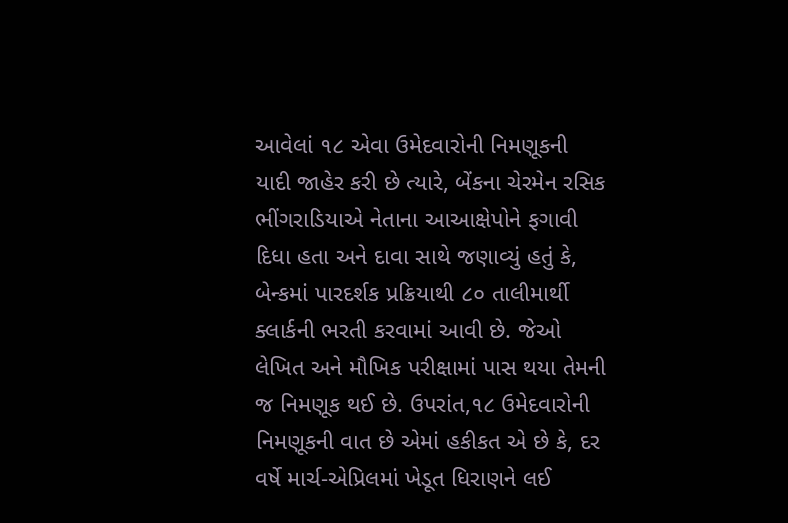આવેલાં ૧૮ એવા ઉમેદવારોની નિમણૂકની યાદી જાહેર કરી છે ત્યારે, બેંકના ચેરમેન રસિક ભીંગરાડિયાએ નેતાના આઆક્ષેપોને ફગાવી દિધા હતા અને દાવા સાથે જણાવ્યું હતું કે, બેન્કમાં પારદર્શક પ્રક્રિયાથી ૮૦ તાલીમાર્થી ક્લાર્કની ભરતી કરવામાં આવી છે. જેઓ લેખિત અને મૌખિક પરીક્ષામાં પાસ થયા તેમની જ નિમણૂક થઈ છે. ઉપરાંત,૧૮ ઉમેદવારોની નિમણૂકની વાત છે એમાં હકીકત એ છે કે, દર વર્ષે માર્ચ-એપ્રિલમાં ખેડૂત ધિરાણને લઈ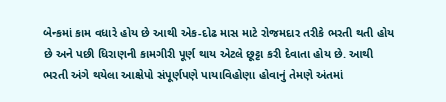બેન્કમાં કામ વધારે હોય છે આથી એક-દોઢ માસ માટે રોજમદાર તરીકે ભરતી થતી હોય છે અને પછી ધિરાણની કામગીરી પૂર્ણ થાય એટલે છૂટ્ટા કરી દેવાતા હોય છે. આથી ભરતી અંગે થયેલા આક્ષેપો સંપૂર્ણપણે પાયાવિહોણા હોવાનું તેમણે અંતમાં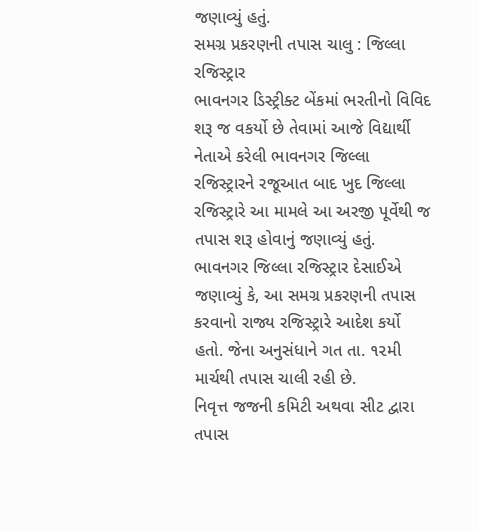જણાવ્યું હતું.
સમગ્ર પ્રકરણની તપાસ ચાલુ : જિલ્લા રજિસ્ટ્રાર
ભાવનગર ડિસ્ટ્રીક્ટ બેંકમાં ભરતીનો વિવિદ શરૂ જ વકર્યો છે તેવામાં આજે વિદ્યાર્થી નેતાએ કરેલી ભાવનગર જિલ્લા રજિસ્ટ્રારને રજૂઆત બાદ ખુદ જિલ્લા રજિસ્ટ્રારે આ મામલે આ અરજી પૂર્વેથી જ તપાસ શરૂ હોવાનું જણાવ્યું હતું. ભાવનગર જિલ્લા રજિસ્ટ્રાર દેસાઈએ જણાવ્યું કે, આ સમગ્ર પ્રકરણની તપાસ કરવાનો રાજ્ય રજિસ્ટ્રારે આદેશ કર્યો હતો. જેના અનુસંધાને ગત તા. ૧૨મી માર્ચથી તપાસ ચાલી રહી છે.
નિવૃત્ત જજની કમિટી અથવા સીટ દ્વારા તપાસ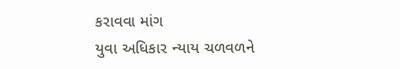કરાવવા માંગ
યુવા અધિકાર ન્યાય ચળવળને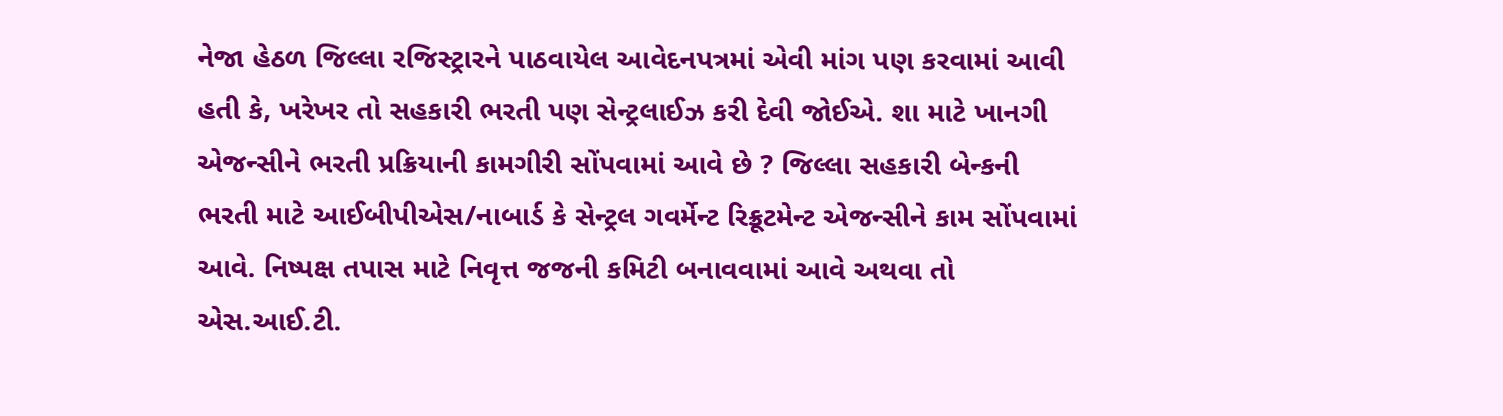નેજા હેઠળ જિલ્લા રજિસ્ટ્રારને પાઠવાયેલ આવેદનપત્રમાં એવી માંગ પણ કરવામાં આવી હતી કે, ખરેખર તો સહકારી ભરતી પણ સેન્ટ્રલાઈઝ કરી દેવી જોઈએ. શા માટે ખાનગી એજન્સીને ભરતી પ્રક્રિયાની કામગીરી સોંપવામાં આવે છે ? જિલ્લા સહકારી બેન્કની ભરતી માટે આઈબીપીએસ/નાબાર્ડ કે સેન્ટ્રલ ગવર્મેન્ટ રિક્રૂટમેન્ટ એજન્સીને કામ સોંપવામાં આવે. નિષ્પક્ષ તપાસ માટે નિવૃત્ત જજની કમિટી બનાવવામાં આવે અથવા તો એસ.આઈ.ટી.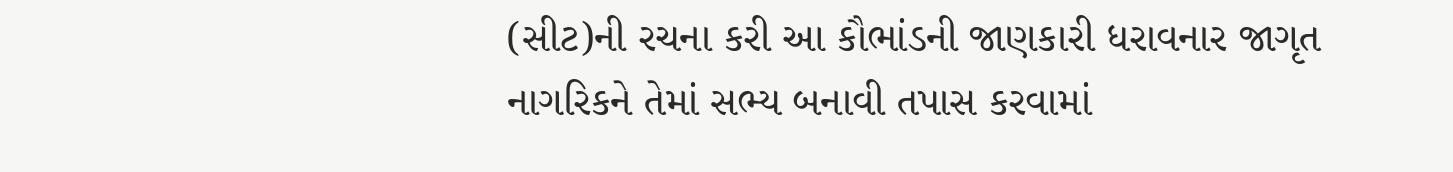(સીટ)ની રચના કરી આ કૌભાંડની જાણકારી ધરાવનાર જાગૃત નાગરિકને તેમાં સભ્ય બનાવી તપાસ કરવામાં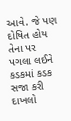આવે. જે પણ દોષિત હોય તેના પર પગલા લઈને કડકમાં કડક સજા કરી દાખલો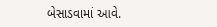બેસાડવામાં આવે.